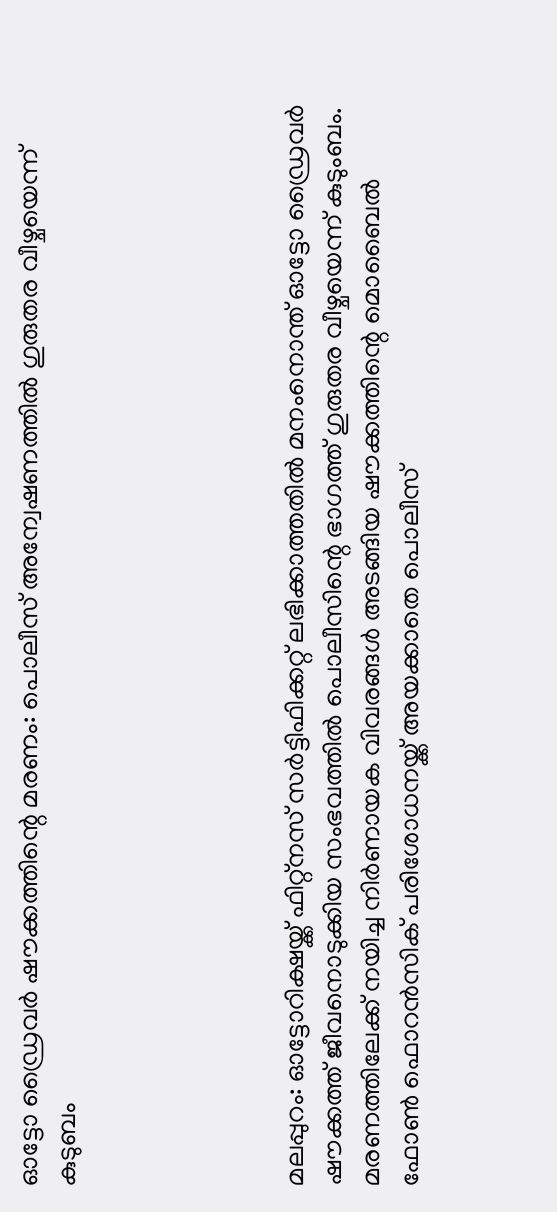ഓട്ടോ ഡ്രൈവര്‍ ഷൗക്കത്തിന്റെ മരണം: പൊലീസ് അന്വേഷണത്തില്‍ ഗുരുതര വീഴ്ചയെന്ന് കുടുബം





മലപ്പുറം: ഓട്ടോറിക്ഷയ്ക്ക് ഫിറ്റ്നസ് സര്‍ട്ടിഫിക്കറ്റ് ലഭിക്കാത്തതില്‍ മനംനൊന്ത് ഓട്ടോ ഡ്രൈവര്‍ ഷൗക്കത്ത് ജീവനൊടുക്കിയ സംഭവത്തില്‍ പൊലീസിന്റെ ഭാഗത്ത് ഗുരുതര വീഴ്ചയെന്ന് കുടുംബം. മരണത്തിലേക്ക് നയിച്ച നിര്‍ണായക വിവരങ്ങള്‍ അടങ്ങിയ ഷൗക്കത്തിന്റെ മൊബൈല്‍ ഫോണ്‍ ഫൊറന്‍സിക് പരിശോധനയ്ക്ക് അയക്കാതെ പൊലീസ്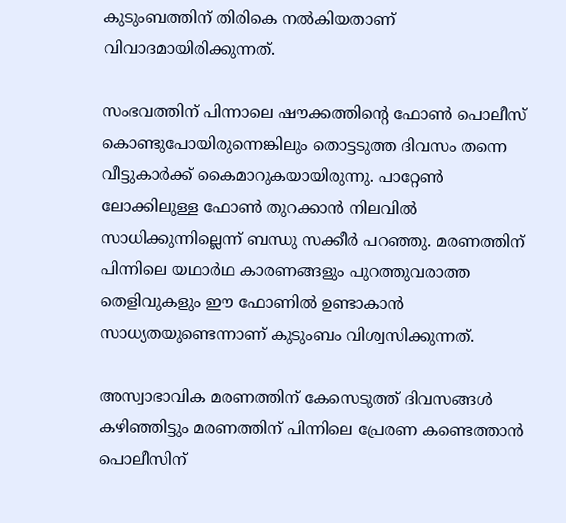കുടുംബത്തിന് തിരികെ നല്‍കിയതാണ് വിവാദമായിരിക്കുന്നത്.

സംഭവത്തിന് പിന്നാലെ ഷൗക്കത്തിന്റെ ഫോണ്‍ പൊലീസ് കൊണ്ടുപോയിരുന്നെങ്കിലും തൊട്ടടുത്ത ദിവസം തന്നെ വീട്ടുകാര്‍ക്ക് കൈമാറുകയായിരുന്നു. പാറ്റേണ്‍ ലോക്കിലുള്ള ഫോണ്‍ തുറക്കാന്‍ നിലവില്‍ സാധിക്കുന്നില്ലെന്ന് ബന്ധു സക്കീര്‍ പറഞ്ഞു. മരണത്തിന് പിന്നിലെ യഥാര്‍ഥ കാരണങ്ങളും പുറത്തുവരാത്ത തെളിവുകളും ഈ ഫോണില്‍ ഉണ്ടാകാന്‍ സാധ്യതയുണ്ടെന്നാണ് കുടുംബം വിശ്വസിക്കുന്നത്.

അസ്വാഭാവിക മരണത്തിന് കേസെടുത്ത് ദിവസങ്ങള്‍ കഴിഞ്ഞിട്ടും മരണത്തിന് പിന്നിലെ പ്രേരണ കണ്ടെത്താന്‍ പൊലീസിന്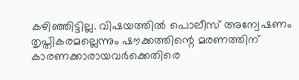കഴിഞ്ഞിട്ടില്ല. വിഷയത്തില്‍ പൊലീസ് അന്വേഷണം തൃപ്തികരമല്ലെന്നും ഷൗക്കത്തിന്റെ മരണത്തിന് കാരണക്കാരായവര്‍ക്കെതിരെ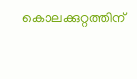കൊലക്കുറ്റത്തിന്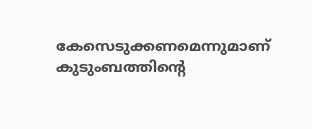കേസെടുക്കണമെന്നുമാണ് കുടുംബത്തിന്റെ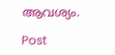ആവശ്യം.

Post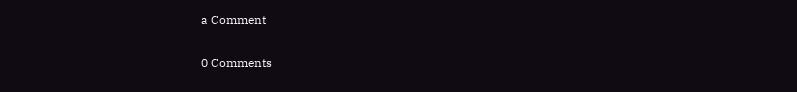a Comment

0 Comments